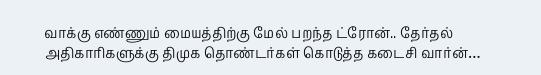வாக்கு எண்ணும் மையத்திற்கு மேல் பறந்த ட்ரோன்.. தேர்தல் அதிகாரிகளுக்கு திமுக தொண்டர்கள் கொடுத்த கடைசி வார்ன்…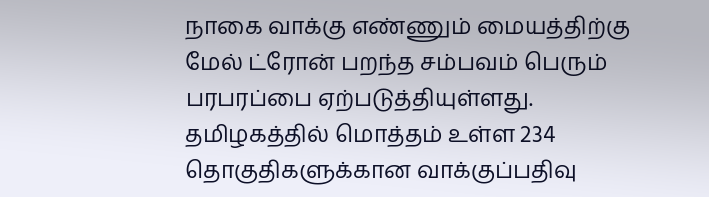நாகை வாக்கு எண்ணும் மையத்திற்கு மேல் ட்ரோன் பறந்த சம்பவம் பெரும் பரபரப்பை ஏற்படுத்தியுள்ளது. தமிழகத்தில் மொத்தம் உள்ள 234 தொகுதிகளுக்கான வாக்குப்பதிவு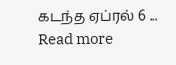கடந்த ஏப்ரல் 6 ...
Read more